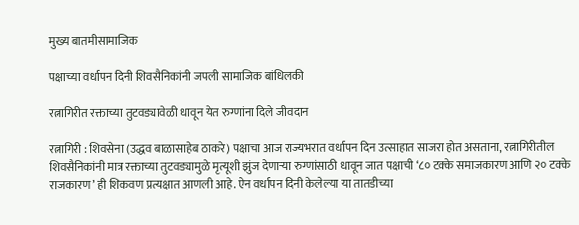मुख्य बातमीसामाजिक

पक्षाच्या वर्धापन दिनी शिवसैनिकांनी जपली सामाजिक बांधिलकी

रत्नागिरीत रक्ताच्या तुटवड्यावेळी धावून येत रुग्णांना दिले जीवदान

रत्नागिरी : शिवसेना (उद्धव बाळासाहेब ठाकरे) पक्षाचा आज राज्यभरात वर्धापन दिन उत्साहात साजरा होत असताना, रत्नागिरीतील शिवसैनिकांनी मात्र रक्ताच्या तुटवड्यामुळे मृत्यूशी झुंज देणाऱ्या रुग्णांसाठी धावून जात पक्षाची ‘८० टक्के समाजकारण आणि २० टक्के राजकारण’ ही शिकवण प्रत्यक्षात आणली आहे. ऐन वर्धापन दिनी केलेल्या या तातडीच्या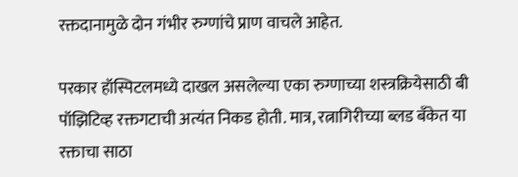रक्तदानामुळे दोन गंभीर रुग्णांचे प्राण वाचले आहेत.

परकार हॉस्पिटलमध्ये दाखल असलेल्या एका रुग्णाच्या शस्त्रक्रियेसाठी बी पॉझिटिव्ह रक्तगटाची अत्यंत निकड होती. मात्र, रत्नागिरीच्या ब्लड बँकेत या रक्ताचा साठा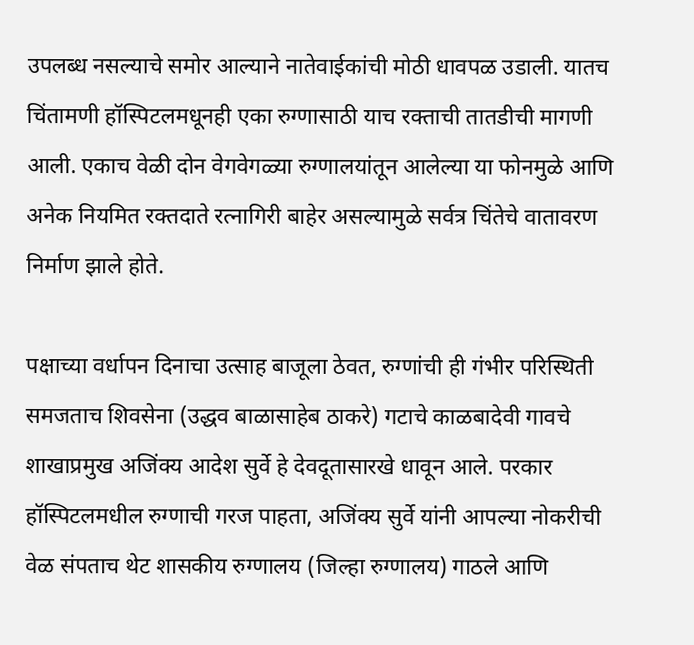उपलब्ध नसल्याचे समोर आल्याने नातेवाईकांची मोठी धावपळ उडाली. यातच चिंतामणी हॉस्पिटलमधूनही एका रुग्णासाठी याच रक्ताची तातडीची मागणी आली. एकाच वेळी दोन वेगवेगळ्या रुग्णालयांतून आलेल्या या फोनमुळे आणि अनेक नियमित रक्तदाते रत्नागिरी बाहेर असल्यामुळे सर्वत्र चिंतेचे वातावरण निर्माण झाले होते.

पक्षाच्या वर्धापन दिनाचा उत्साह बाजूला ठेवत, रुग्णांची ही गंभीर परिस्थिती समजताच शिवसेना (उद्धव बाळासाहेब ठाकरे) गटाचे काळबादेवी गावचे शाखाप्रमुख अजिंक्य आदेश सुर्वे हे देवदूतासारखे धावून आले. परकार हॉस्पिटलमधील रुग्णाची गरज पाहता, अजिंक्य सुर्वे यांनी आपल्या नोकरीची वेळ संपताच थेट शासकीय रुग्णालय (जिल्हा रुग्णालय) गाठले आणि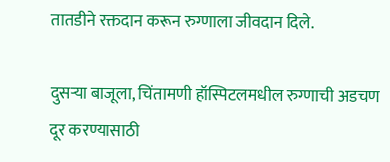तातडीने रक्तदान करून रुग्णाला जीवदान दिले.

दुसऱ्या बाजूला, चिंतामणी हॉस्पिटलमधील रुग्णाची अडचण दूर करण्यासाठी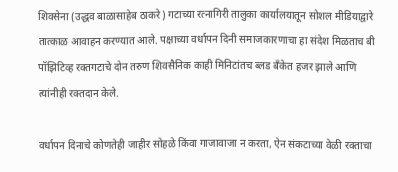शिवसेना (उद्धव बाळासाहेब ठाकरे) गटाच्या रत्नागिरी तालुका कार्यालयातून सोशल मीडियाद्वारे तात्काळ आवाहन करण्यात आले. पक्षाच्या वर्धापन दिनी समाजकारणाचा हा संदेश मिळताच बी पॉझिटिव्ह रक्तगटाचे दोन तरुण शिवसैनिक काही मिनिटांतच ब्लड बँकेत हजर झाले आणि त्यांनीही रक्तदान केले.

वर्धापन दिनाचे कोणतेही जाहीर सोहळे किंवा गाजावाजा न करता, ऐन संकटाच्या वेळी रक्ताचा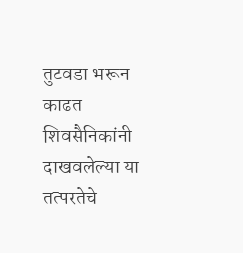तुटवडा भरून काढत शिवसैनिकांनी दाखवलेल्या या तत्परतेचे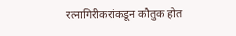रत्नागिरीकरांकडून कौतुक होत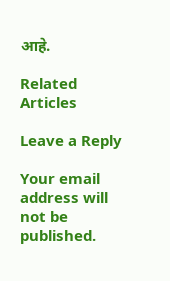आहे.

Related Articles

Leave a Reply

Your email address will not be published.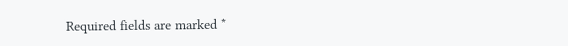Required fields are marked *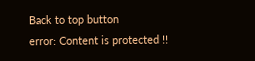Back to top button
error: Content is protected !!